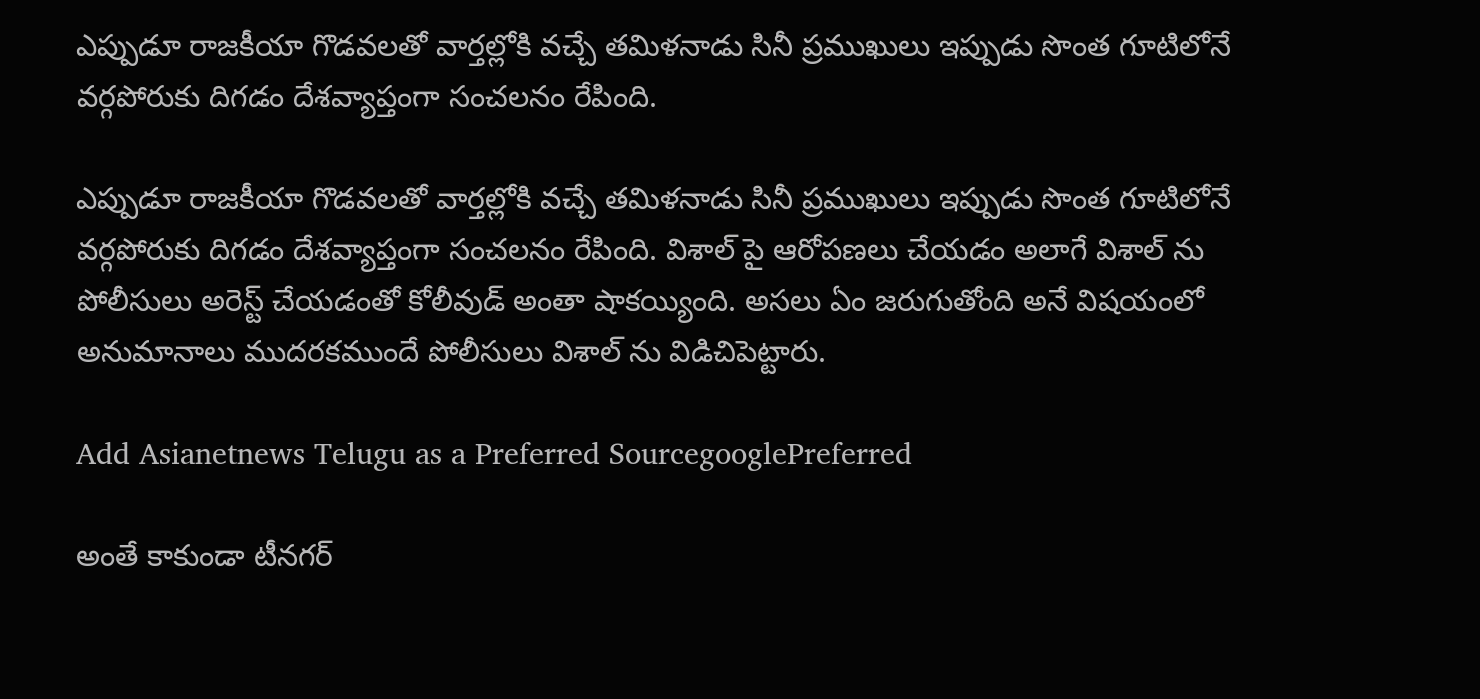ఎప్పుడూ రాజకీయా గొడవలతో వార్తల్లోకి వచ్చే తమిళనాడు సినీ ప్రముఖులు ఇప్పుడు సొంత గూటిలోనే వర్గపోరుకు దిగడం దేశవ్యాప్తంగా సంచలనం రేపింది.

ఎప్పుడూ రాజకీయా గొడవలతో వార్తల్లోకి వచ్చే తమిళనాడు సినీ ప్రముఖులు ఇప్పుడు సొంత గూటిలోనే వర్గపోరుకు దిగడం దేశవ్యాప్తంగా సంచలనం రేపింది. విశాల్ పై ఆరోపణలు చేయడం అలాగే విశాల్ ను పోలీసులు అరెస్ట్ చేయడంతో కోలీవుడ్ అంతా షాకయ్యింది. అసలు ఏం జరుగుతోంది అనే విషయంలో అనుమానాలు ముదరకముందే పోలీసులు విశాల్ ను విడిచిపెట్టారు.

Add Asianetnews Telugu as a Preferred SourcegooglePreferred

అంతే కాకుండా టీనగర్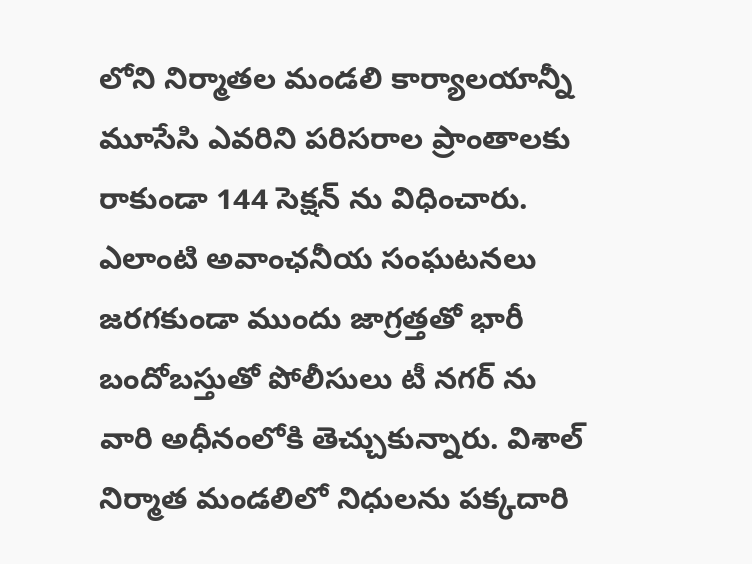లోని నిర్మాతల మండలి కార్యాలయాన్నీ మూసేసి ఎవరిని పరిసరాల ప్రాంతాలకు రాకుండా 144 సెక్షన్ ను విధించారు. ఎలాంటి అవాంఛనీయ సంఘటనలు జరగకుండా ముందు జాగ్రత్తతో భారీ బందోబస్తుతో పోలీసులు టీ నగర్ ను వారి అధీనంలోకి తెచ్చుకున్నారు. విశాల్ నిర్మాత మండలిలో నిధులను పక్కదారి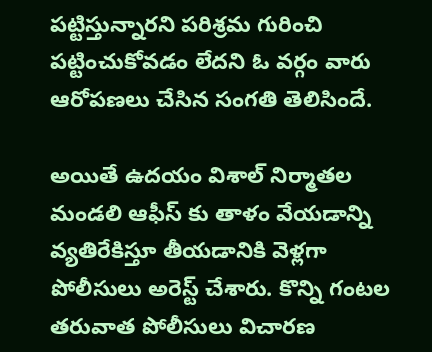పట్టిస్తున్నారని పరిశ్రమ గురించి పట్టించుకోవడం లేదని ఓ వర్గం వారు ఆరోపణలు చేసిన సంగతి తెలిసిందే.

అయితే ఉదయం విశాల్ నిర్మాతల మండలి ఆఫీస్ కు తాళం వేయడాన్ని వ్యతిరేకిస్తూ తీయడానికి వెళ్లగా పోలీసులు అరెస్ట్ చేశారు. కొన్ని గంటల తరువాత పోలీసులు విచారణ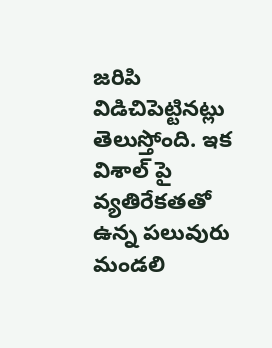జరిపి విడిచిపెట్టినట్లు తెలుస్తోంది. ఇక విశాల్ పై వ్యతిరేకతతో ఉన్న పలువురు మండలి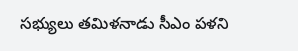సభ్యులు తమిళనాడు సీఎం పళని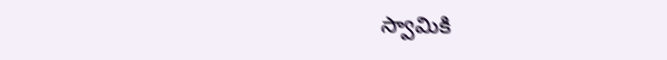స్వామికి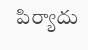పిర్యాదు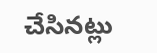చేసినట్లు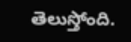తెలుస్తోంది.